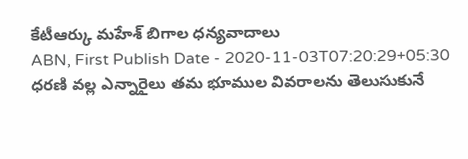కేటీఆర్కు మహేశ్ బిగాల ధన్యవాదాలు
ABN, First Publish Date - 2020-11-03T07:20:29+05:30
ధరణి వల్ల ఎన్నారైలు తమ భూముల వివరాలను తెలుసుకునే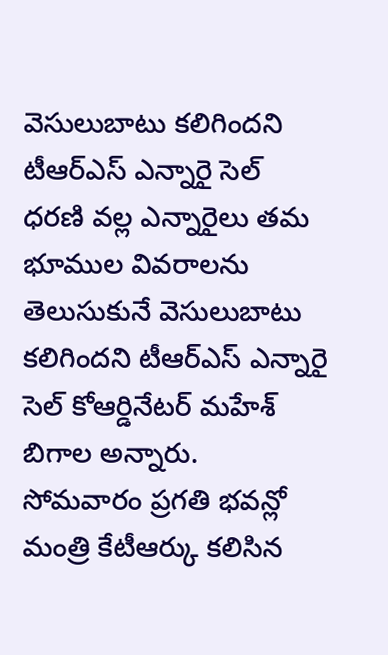వెసులుబాటు కలిగిందని టీఆర్ఎస్ ఎన్నారై సెల్
ధరణి వల్ల ఎన్నారైలు తమ భూముల వివరాలను తెలుసుకునే వెసులుబాటు కలిగిందని టీఆర్ఎస్ ఎన్నారై సెల్ కోఆర్డినేటర్ మహేశ్ బిగాల అన్నారు.
సోమవారం ప్రగతి భవన్లో మంత్రి కేటీఆర్కు కలిసిన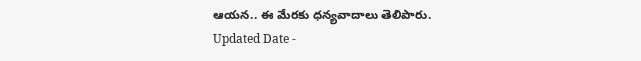ఆయన.. ఈ మేరకు ధన్యవాదాలు తెలిపారు.
Updated Date -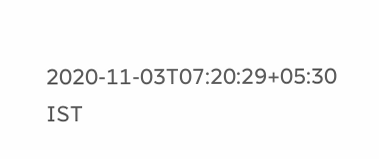2020-11-03T07:20:29+05:30 IST